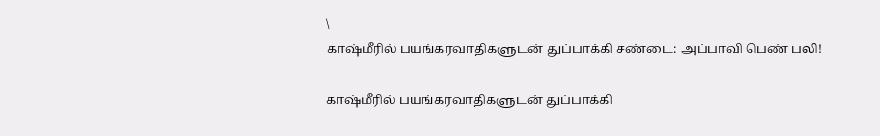\
காஷ்மீரில் பயங்கரவாதிகளுடன் துப்பாக்கி சண்டை: அப்பாவி பெண் பலி!

காஷ்மீரில் பயங்கரவாதிகளுடன் துப்பாக்கி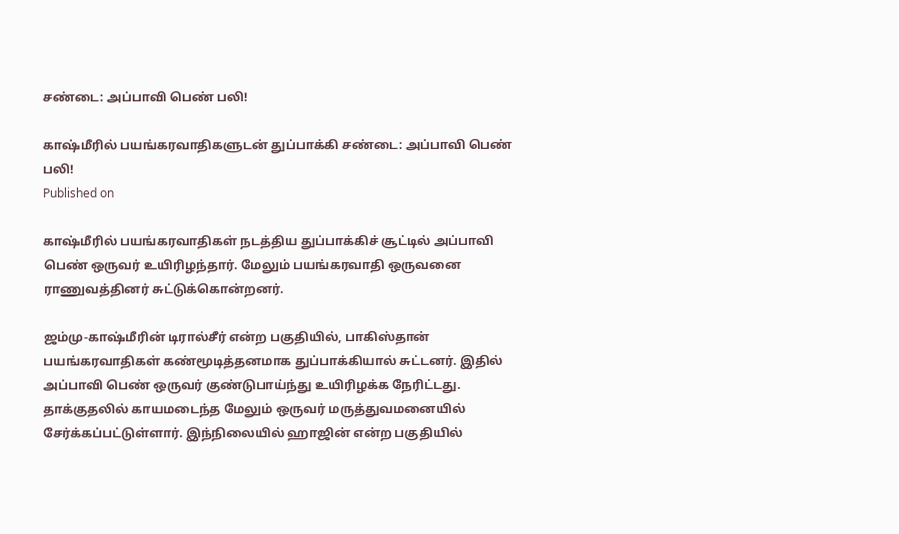சண்டை: அப்பாவி பெண் பலி!

காஷ்மீரில் பயங்கரவாதிகளுடன் துப்பாக்கி சண்டை: அப்பாவி பெண் பலி!
Published on

காஷ்மீரில் பயங்கரவாதிகள் நடத்திய துப்பாக்கிச் சூட்டில் அப்பாவி பெண் ஒருவர் உயிரிழந்தார். மேலும் பயங்கரவாதி ஒருவனை ராணுவத்தினர் சுட்டுக்கொன்றனர்.

ஜம்மு-காஷ்மீரின் டிரால்சீர் என்ற பகுதியில், பாகிஸ்தான் பயங்கரவாதிகள் கண்மூடித்தனமாக துப்பாக்கியால் சுட்டனர். இதில் அப்பாவி பெண் ஒருவர் குண்டுபாய்ந்து உயிரிழக்க நேரிட்டது. தாக்குதலில் காயமடைந்த மேலும் ஒருவர் மருத்துவமனையில் சேர்க்கப்பட்டுள்ளார். இந்நிலையில் ஹாஜின் என்ற பகுதியில்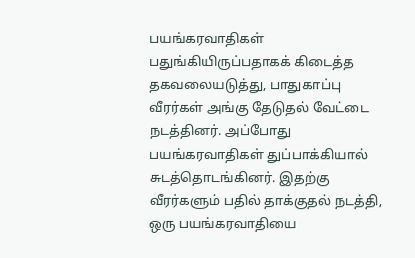பயங்கரவாதிகள் பதுங்கியிருப்பதாகக் கிடைத்த தகவலையடுத்து, பாதுகாப்பு வீரர்கள் அங்கு தேடுதல் வேட்டை நடத்தினர். அப்போது பயங்கரவாதிகள் துப்பாக்கியால் சுடத்தொடங்கினர். இதற்கு வீரர்களும் பதில் தாக்குதல் நடத்தி, ஒரு பயங்கரவாதியை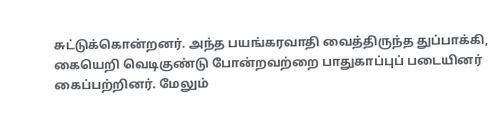சுட்டுக்கொன்றனர். அந்த பயங்கரவாதி வைத்திருந்த துப்பாக்கி, கையெறி வெடிகுண்டு போன்றவற்றை பாதுகாப்புப் படையினர் கைப்பற்றினர். மேலும்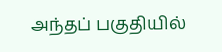அந்தப் பகுதியில்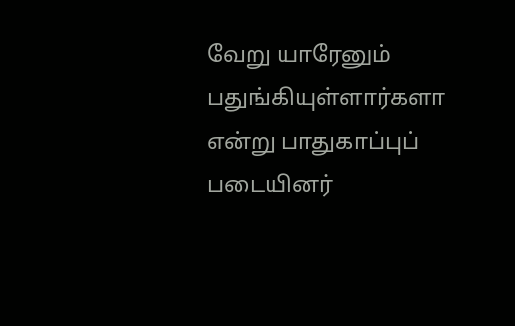வேறு யாரேனும் பதுங்கியுள்ளார்களா என்று பாதுகாப்புப் படையினர்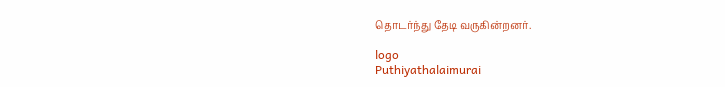தொடர்ந்து தேடி வருகின்றனர்.

logo
Puthiyathalaimurai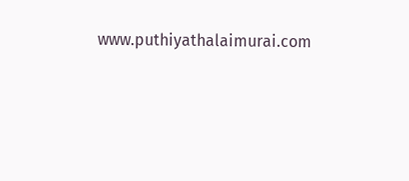www.puthiyathalaimurai.com